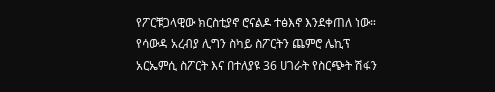የፖርቹጋላዊው ክርስቲያኖ ሮናልዶ ተፅእኖ እንደቀጠለ ነው። የሳውዳ አረብያ ሊግን ስካይ ስፖርትን ጨምሮ ሌኪፕ አርኤምሲ ስፖርት እና በተለያዩ 36 ሀገራት የስርጭት ሽፋን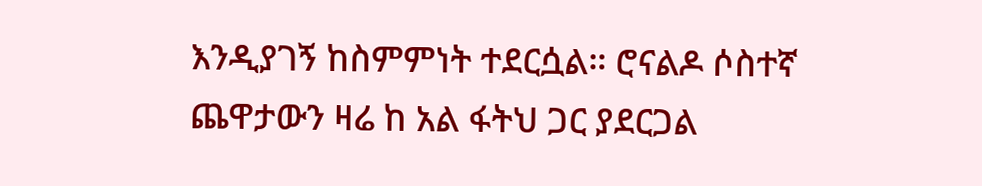እንዲያገኝ ከስምምነት ተደርሷል። ሮናልዶ ሶስተኛ ጨዋታውን ዛሬ ከ አል ፋትህ ጋር ያደርጋል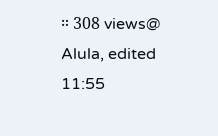። 308 views@ Alula, edited 11:55